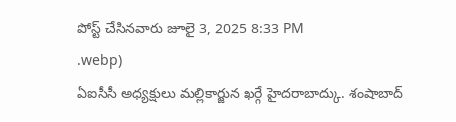పోస్ట్ చేసినవారు జూలై 3, 2025 8:33 PM
.webp)
ఏఐసీసీ అధ్యక్షులు మల్లికార్జున ఖర్గే హైదరాబాద్కు. శంషాబాద్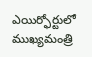ఎయిర్ఫోర్టులో ముఖ్యమంత్రి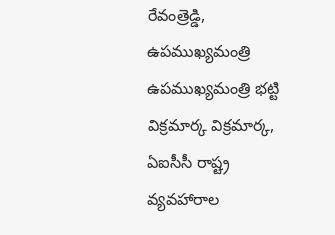రేవంత్రెడ్డి, ఉపముఖ్యమంత్రి ఉపముఖ్యమంత్రి భట్టి విక్రమార్క విక్రమార్క, ఏఐసీసీ రాష్ట్ర వ్యవహారాల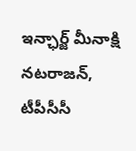ఇన్ఛార్జ్ మీనాక్షి నటరాజన్, టీపీసీసీ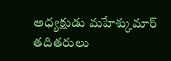అధ్యక్షుడు మహేశ్కుమార్ తదితరులు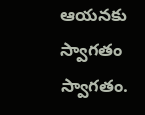ఆయనకు స్వాగతం స్వాగతం.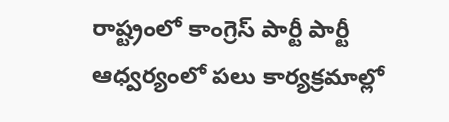రాష్ట్రంలో కాంగ్రెస్ పార్టీ పార్టీ ఆధ్వర్యంలో పలు కార్యక్రమాల్లో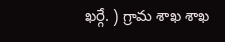ఖర్గే. ) గ్రామ శాఖ శాఖ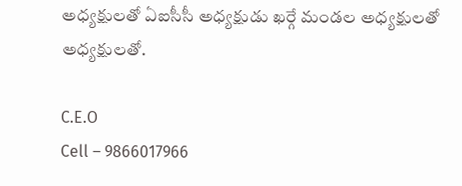అధ్యక్షులతో ఏఐసీసీ అధ్యక్షుడు ఖర్గే మండల అధ్యక్షులతో అధ్యక్షులతో.

C.E.O
Cell – 9866017966